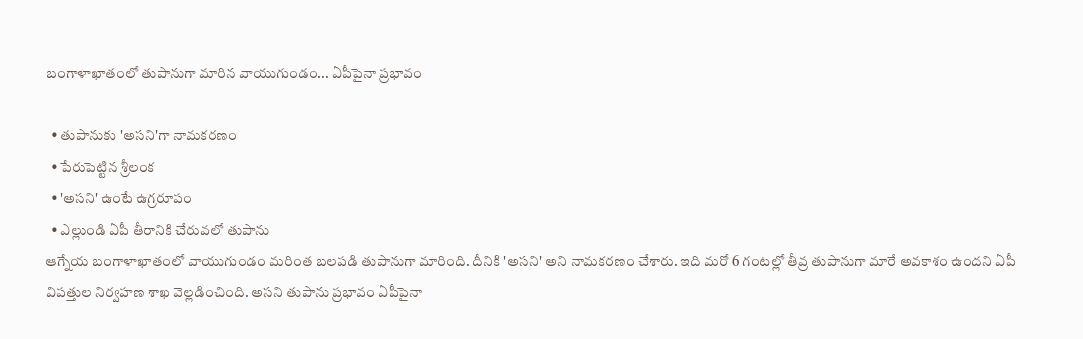బంగాళాఖాతంలో తుపానుగా మారిన వాయుగుండం... ఏపీపైనా ప్రభావం

  • తుపానుకు 'అసని'గా నామకరణం
  • పేరుపెట్టిన శ్రీలంక
  • 'అసని' ఉంటే ఉగ్రరూపం
  • ఎల్లుండి ఏపీ తీరానికి చేరువలో తుపాను
ఆగ్నేయ బంగాళాఖాతంలో వాయుగుండం మరింత బలపడి తుపానుగా మారింది. దీనికి 'అసని' అని నామకరణం చేశారు. ఇది మరో 6 గంటల్లో తీవ్ర తుపానుగా మారే అవకాశం ఉందని ఏపీ విపత్తుల నిర్వహణ శాఖ వెల్లడించింది. అసని తుపాను ప్రభావం ఏపీపైనా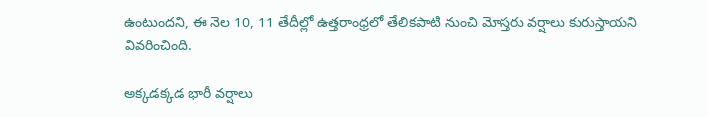ఉంటుందని, ఈ నెల 10, 11 తేదీల్లో ఉత్తరాంధ్రలో తేలికపాటి నుంచి మోస్తరు వర్షాలు కురుస్తాయని వివరించింది.

అక్కడక్కడ భారీ వర్షాలు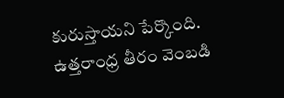కురుస్తాయని పేర్కొంది. ఉత్తరాంధ్ర తీరం వెంబడి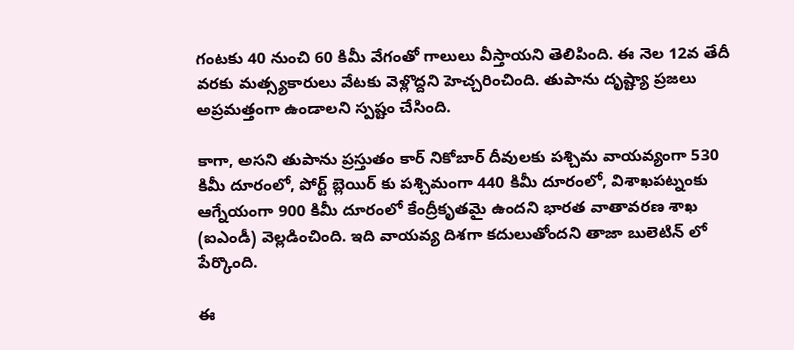గంటకు 40 నుంచి 60 కిమీ వేగంతో గాలులు వీస్తాయని తెలిపింది. ఈ నెల 12వ తేదీ వరకు మత్స్యకారులు వేటకు వెళ్లొద్దని హెచ్చరించింది. తుపాను దృష్ట్యా ప్రజలు అప్రమత్తంగా ఉండాలని స్పష్టం చేసింది.

కాగా, అసని తుపాను ప్రస్తుతం కార్ నికోబార్ దీవులకు పశ్చిమ వాయవ్యంగా 530 కిమీ దూరంలో, పోర్ట్ బ్లెయిర్ కు పశ్చిమంగా 440 కిమీ దూరంలో, విశాఖపట్నంకు ఆగ్నేయంగా 900 కిమీ దూరంలో కేంద్రీకృతమై ఉందని భారత వాతావరణ శాఖ (ఐఎండీ) వెల్లడించింది. ఇది వాయవ్య దిశగా కదులుతోందని తాజా బులెటిన్ లో పేర్కొంది.

ఈ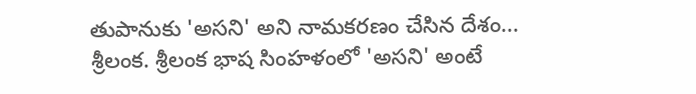తుపానుకు 'అసని' అని నామకరణం చేసిన దేశం... శ్రీలంక. శ్రీలంక భాష సింహళంలో 'అసని' అంటే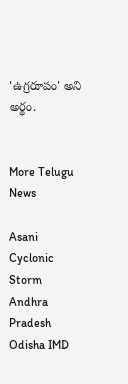'ఉగ్రరూపం' అని అర్థం.


More Telugu News

Asani Cyclonic Storm Andhra Pradesh Odisha IMD